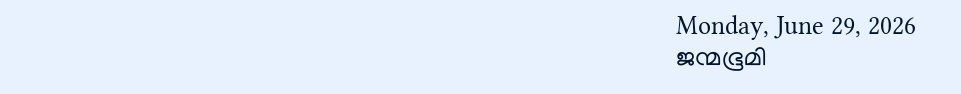Monday, June 29, 2026
ജന്മഭൂമി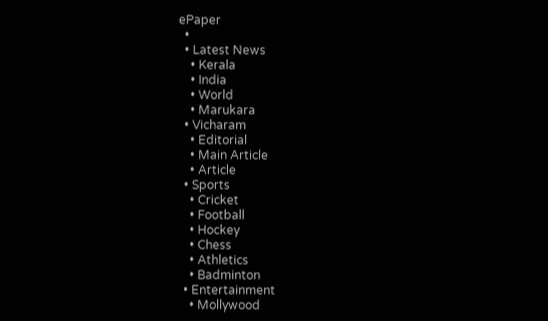ePaper
  •
  • Latest News
    • Kerala
    • India
    • World
    • Marukara
  • Vicharam
    • Editorial
    • Main Article
    • Article
  • Sports
    • Cricket
    • Football
    • Hockey
    • Chess
    • Athletics
    • Badminton
  • Entertainment
    • Mollywood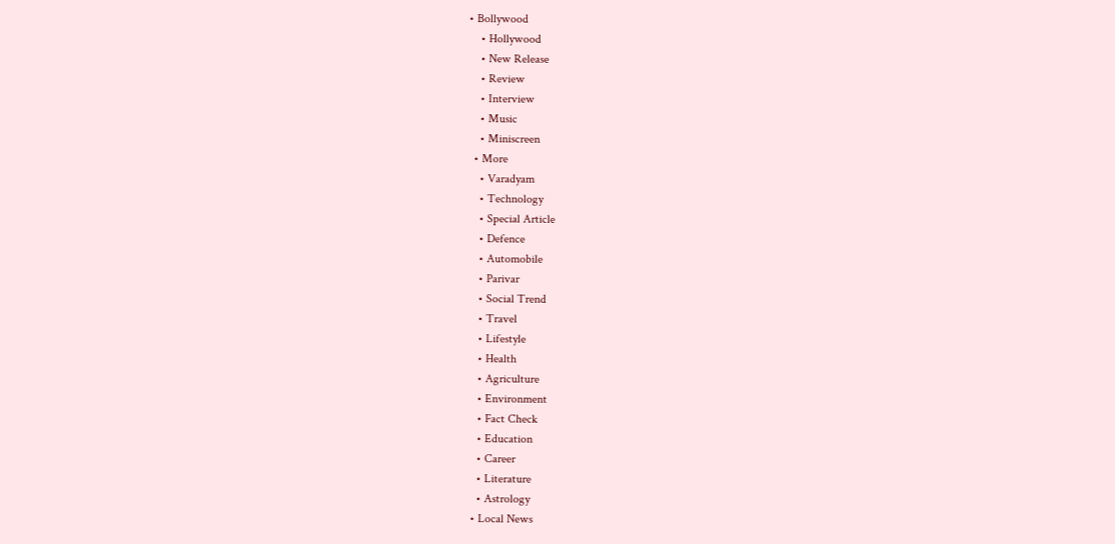• Bollywood
    • Hollywood
    • New Release
    • Review
    • Interview
    • Music
    • Miniscreen
  • More
    • Varadyam
    • Technology
    • Special Article
    • Defence
    • Automobile
    • Parivar
    • Social Trend
    • Travel
    • Lifestyle
    • Health
    • Agriculture
    • Environment
    • Fact Check
    • Education
    • Career
    • Literature
    • Astrology
  • Local News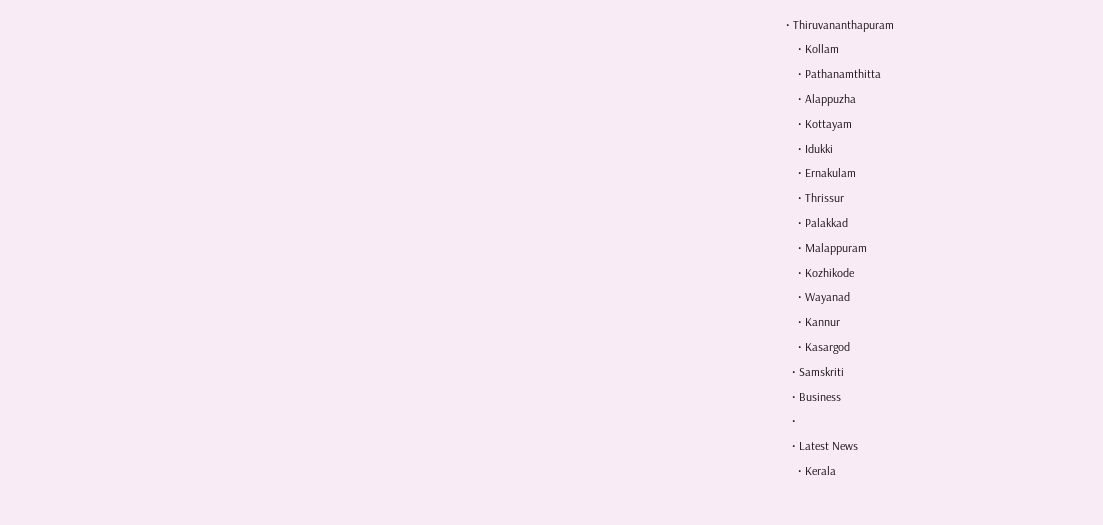• Thiruvananthapuram
    • Kollam
    • Pathanamthitta
    • Alappuzha
    • Kottayam
    • Idukki
    • Ernakulam
    • Thrissur
    • Palakkad
    • Malappuram
    • Kozhikode
    • Wayanad
    • Kannur
    • Kasargod
  • Samskriti
  • Business
  •
  • Latest News
    • Kerala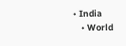• India
    • World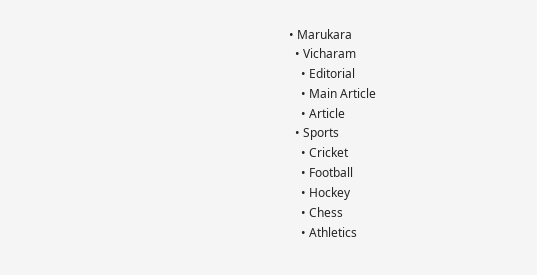• Marukara
  • Vicharam
    • Editorial
    • Main Article
    • Article
  • Sports
    • Cricket
    • Football
    • Hockey
    • Chess
    • Athletics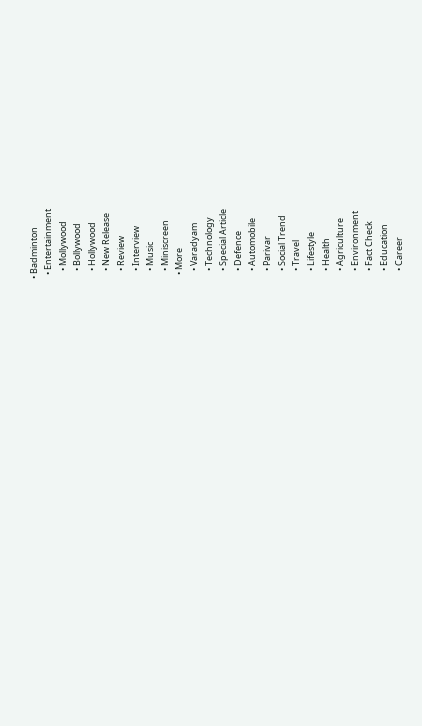• Badminton
  • Entertainment
    • Mollywood
    • Bollywood
    • Hollywood
    • New Release
    • Review
    • Interview
    • Music
    • Miniscreen
  • More
    • Varadyam
    • Technology
    • Special Article
    • Defence
    • Automobile
    • Parivar
    • Social Trend
    • Travel
    • Lifestyle
    • Health
    • Agriculture
    • Environment
    • Fact Check
    • Education
    • Career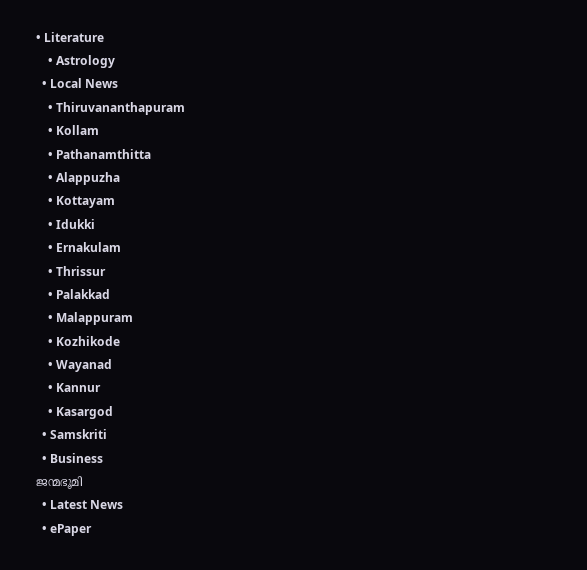• Literature
    • Astrology
  • Local News
    • Thiruvananthapuram
    • Kollam
    • Pathanamthitta
    • Alappuzha
    • Kottayam
    • Idukki
    • Ernakulam
    • Thrissur
    • Palakkad
    • Malappuram
    • Kozhikode
    • Wayanad
    • Kannur
    • Kasargod
  • Samskriti
  • Business
ജന്മഭൂമി
  • Latest News
  • ePaper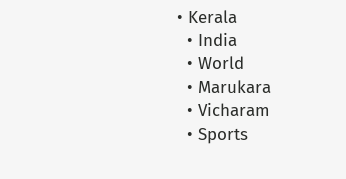• Kerala
  • India
  • World
  • Marukara
  • Vicharam
  • Sports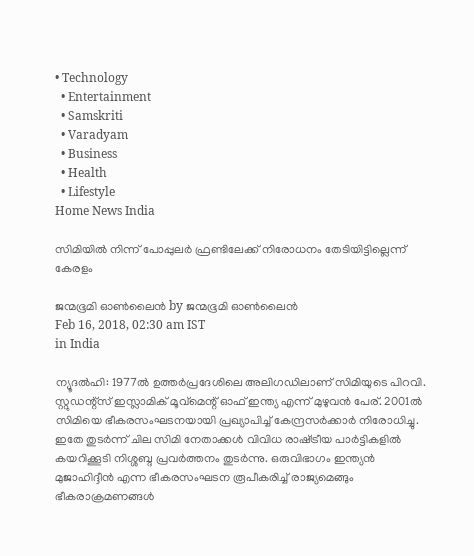• Technology
  • Entertainment
  • Samskriti
  • Varadyam
  • Business
  • Health
  • Lifestyle
Home News India

സിമിയില്‍ നിന്ന് പോപ്പുലര്‍ ഫ്രണ്ടിലേക്ക് നിരോധനം തേടിയിട്ടില്ലെന്ന് കേരളം

ജന്മഭൂമി ഓണ്‍ലൈന്‍ by ജന്മഭൂമി ഓണ്‍ലൈന്‍
Feb 16, 2018, 02:30 am IST
in India

ന്യൂദല്‍ഹി: 1977ല്‍ ഉത്തര്‍പ്രദേശിലെ അലിഗഡിലാണ് സിമിയുടെ പിറവി. സ്റ്റുഡന്റ്‌സ് ഇസ്ലാമിക് മൂവ്‌മെന്റ് ഓഫ് ഇന്ത്യ എന്ന് മുഴുവന്‍ പേര്. 2001ല്‍ സിമിയെ ഭീകരസംഘടനയായി പ്രഖ്യാപിച്ച് കേന്ദ്രസര്‍ക്കാര്‍ നിരോധിച്ചു. ഇതേ തുടര്‍ന്ന് ചില സിമി നേതാക്കള്‍ വിവിധ രാഷ്‌ട്രീയ പാര്‍ട്ടികളില്‍ കയറിക്കൂടി നിശ്ശബ്ദ പ്രവര്‍ത്തനം തുടര്‍ന്നു. ഒരുവിഭാഗം ഇന്ത്യന്‍ മുജാഹിദ്ദീന്‍ എന്ന ഭീകരസംഘടന രൂപീകരിച്ച് രാജ്യമെങ്ങും ഭീകരാക്രമണങ്ങള്‍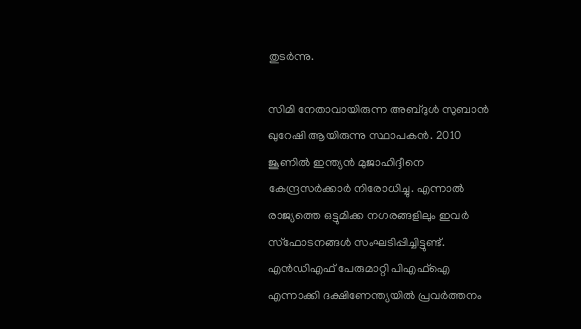തുടര്‍ന്നു.

സിമി നേതാവായിരുന്ന അബ്ദുള്‍ സുബാന്‍ ഖുറേഷി ആയിരുന്നു സ്ഥാപകന്‍. 2010 ജൂണില്‍ ഇന്ത്യന്‍ മുജാഹിദ്ദീനെ കേന്ദ്രസര്‍ക്കാര്‍ നിരോധിച്ചു. എന്നാല്‍ രാജ്യത്തെ ഒട്ടുമിക്ക നഗരങ്ങളിലും ഇവര്‍ സ്‌ഫോടനങ്ങള്‍ സംഘടിപ്പിച്ചിട്ടുണ്ട്. എന്‍ഡിഎഫ് പേരുമാറ്റി പിഎഫ്‌ഐ എന്നാക്കി ദക്ഷിണേന്ത്യയില്‍ പ്രവര്‍ത്തനം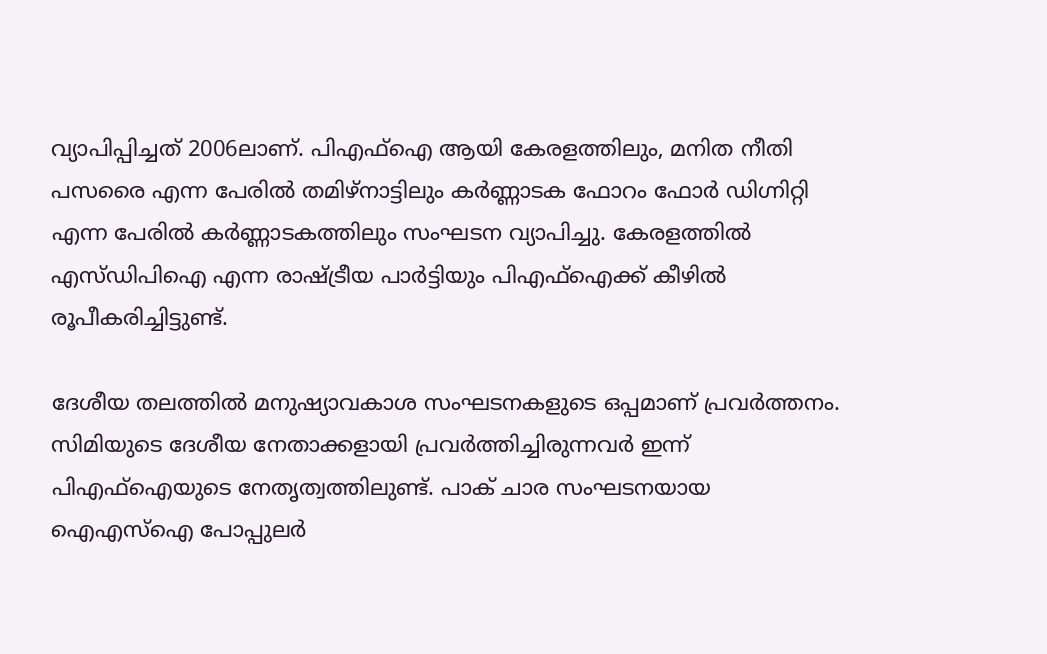വ്യാപിപ്പിച്ചത് 2006ലാണ്. പിഎഫ്‌ഐ ആയി കേരളത്തിലും, മനിത നീതി പസരൈ എന്ന പേരില്‍ തമിഴ്‌നാട്ടിലും കര്‍ണ്ണാടക ഫോറം ഫോര്‍ ഡിഗ്നിറ്റി എന്ന പേരില്‍ കര്‍ണ്ണാടകത്തിലും സംഘടന വ്യാപിച്ചു. കേരളത്തില്‍ എസ്ഡിപിഐ എന്ന രാഷ്‌ട്രീയ പാര്‍ട്ടിയും പിഎഫ്‌ഐക്ക് കീഴില്‍ രൂപീകരിച്ചിട്ടുണ്ട്.

ദേശീയ തലത്തില്‍ മനുഷ്യാവകാശ സംഘടനകളുടെ ഒപ്പമാണ് പ്രവര്‍ത്തനം. സിമിയുടെ ദേശീയ നേതാക്കളായി പ്രവര്‍ത്തിച്ചിരുന്നവര്‍ ഇന്ന് പിഎഫ്‌ഐയുടെ നേതൃത്വത്തിലുണ്ട്. പാക് ചാര സംഘടനയായ ഐഎസ്‌ഐ പോപ്പുലര്‍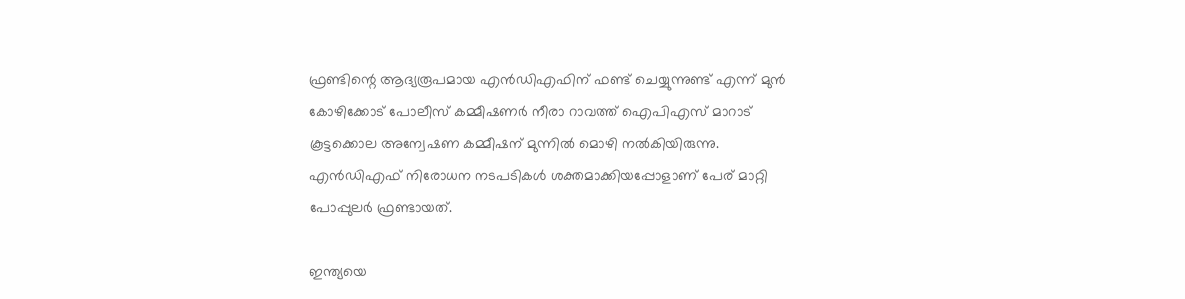ഫ്രണ്ടിന്റെ ആദ്യരൂപമായ എന്‍ഡിഎഫിന് ഫണ്ട് ചെയ്യുന്നുണ്ട് എന്ന് മുന്‍ കോഴിക്കോട് പോലീസ് കമ്മീഷണര്‍ നീരാ റാവത്ത് ഐപിഎസ് മാറാട് കൂട്ടക്കൊല അന്വേഷണ കമ്മീഷന് മുന്നില്‍ മൊഴി നല്‍കിയിരുന്നു. എന്‍ഡിഎഫ് നിരോധന നടപടികള്‍ ശക്തമാക്കിയപ്പോളാണ് പേര് മാറ്റി പോപ്പുലര്‍ ഫ്രണ്ടായത്.

ഇന്ത്യയെ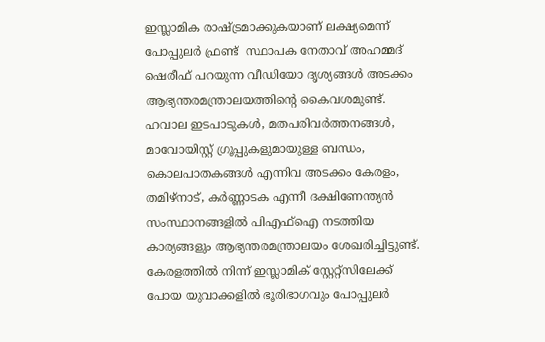ഇസ്ലാമിക രാഷ്‌ട്രമാക്കുകയാണ് ലക്ഷ്യമെന്ന് പോപ്പുലര്‍ ഫ്രണ്ട്  സ്ഥാപക നേതാവ് അഹമ്മദ് ഷെരീഫ് പറയുന്ന വീഡിയോ ദൃശ്യങ്ങള്‍ അടക്കം ആഭ്യന്തരമന്ത്രാലയത്തിന്റെ കൈവശമുണ്ട്. ഹവാല ഇടപാടുകള്‍, മതപരിവര്‍ത്തനങ്ങള്‍, മാവോയിസ്റ്റ് ഗ്രൂപ്പുകളുമായുള്ള ബന്ധം, കൊലപാതകങ്ങള്‍ എന്നിവ അടക്കം കേരളം, തമിഴ്‌നാട്, കര്‍ണ്ണാടക എന്നീ ദക്ഷിണേന്ത്യന്‍ സംസ്ഥാനങ്ങളില്‍ പിഎഫ്‌ഐ നടത്തിയ കാര്യങ്ങളും ആഭ്യന്തരമന്ത്രാലയം ശേഖരിച്ചിട്ടുണ്ട്. കേരളത്തില്‍ നിന്ന് ഇസ്ലാമിക് സ്റ്റേറ്റ്‌സിലേക്ക് പോയ യുവാക്കളില്‍ ഭൂരിഭാഗവും പോപ്പുലര്‍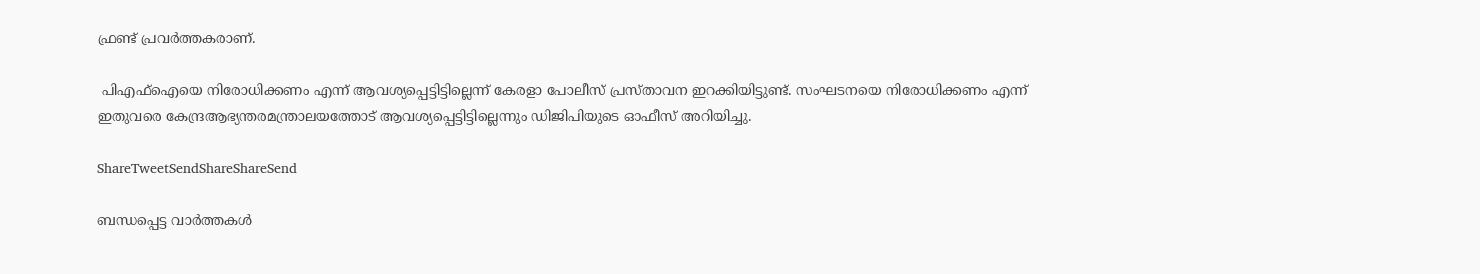ഫ്രണ്ട് പ്രവര്‍ത്തകരാണ്.

 പിഎഫ്‌ഐയെ നിരോധിക്കണം എന്ന് ആവശ്യപ്പെട്ടിട്ടില്ലെന്ന് കേരളാ പോലീസ് പ്രസ്താവന ഇറക്കിയിട്ടുണ്ട്. സംഘടനയെ നിരോധിക്കണം എന്ന് ഇതുവരെ കേന്ദ്രആഭ്യന്തരമന്ത്രാലയത്തോട് ആവശ്യപ്പെട്ടിട്ടില്ലെന്നും ഡിജിപിയുടെ ഓഫീസ് അറിയിച്ചു.

ShareTweetSendShareShareSend

ബന്ധപ്പെട്ട വാര്‍ത്തകള്‍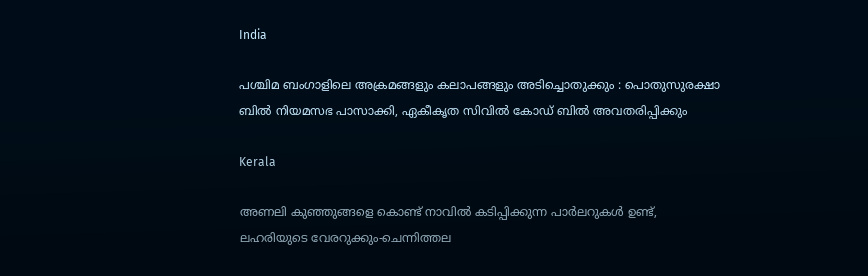India

പശ്ചിമ ബംഗാളിലെ അക്രമങ്ങളും കലാപങ്ങളും അടിച്ചൊതുക്കും : പൊതുസുരക്ഷാ ബിൽ നിയമസഭ പാസാക്കി, ഏകീകൃത സിവിൽ കോഡ് ബിൽ അവതരിപ്പിക്കും

Kerala

അണലി കുഞ്ഞുങ്ങളെ കൊണ്ട് നാവില്‍ കടിപ്പിക്കുന്ന പാര്‍ലറുകള്‍ ഉണ്ട്, ലഹരിയുടെ വേരറുക്കും-ചെന്നിത്തല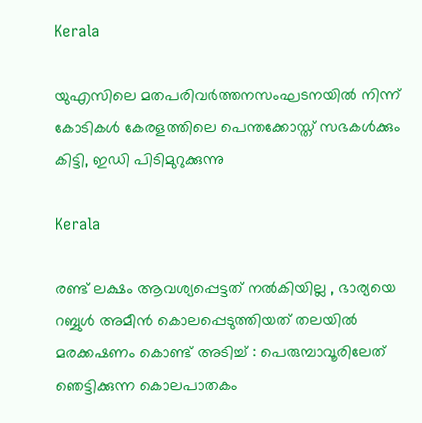Kerala

യുഎസിലെ മതപരിവര്‍ത്തനസംഘടനയില്‍ നിന്ന് കോടികള്‍ കേരളത്തിലെ പെന്തക്കോസ്ത് സഭകള്‍ക്കും കിട്ടി, ഇഡി പിടിമുറുക്കുന്നു

Kerala

രണ്ട് ലക്ഷം ആവശ്യപ്പെട്ടത് നൽകിയില്ല , ഭാര്യയെ റബ്ബുൾ അമീൻ കൊലപ്പെടുത്തിയത് തലയിൽ മരക്കഷണം കൊണ്ട് അടിച്ച് : പെരുമ്പാവൂരിലേത് ഞെട്ടിക്കുന്ന കൊലപാതകം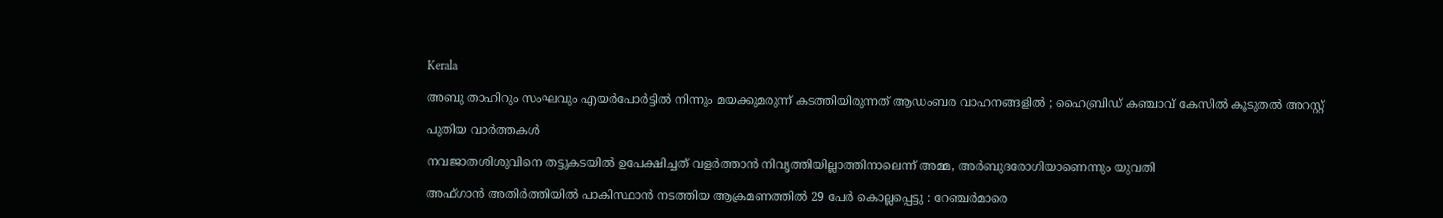Kerala

അബു താഹിറും സംഘവും എയർപോർട്ടിൽ നിന്നും മയക്കുമരുന്ന് കടത്തിയിരുന്നത് ആഡംബര വാഹനങ്ങളിൽ ; ഹൈബ്രിഡ് കഞ്ചാവ് കേസിൽ കൂടുതൽ അറസ്റ്റ്

പുതിയ വാര്‍ത്തകള്‍

നവജാതശിശുവിനെ തട്ടുകടയില്‍ ഉപേക്ഷിച്ചത് വളര്‍ത്താന്‍ നിവൃത്തിയില്ലാത്തിനാലെന്ന് അമ്മ, അര്‍ബുദരോഗിയാണെന്നും യുവതി

അഫ്ഗാൻ അതിർത്തിയിൽ പാകിസ്ഥാൻ നടത്തിയ ആക്രമണത്തിൽ 29 പേർ കൊല്ലപ്പെട്ടു : റേഞ്ചർമാരെ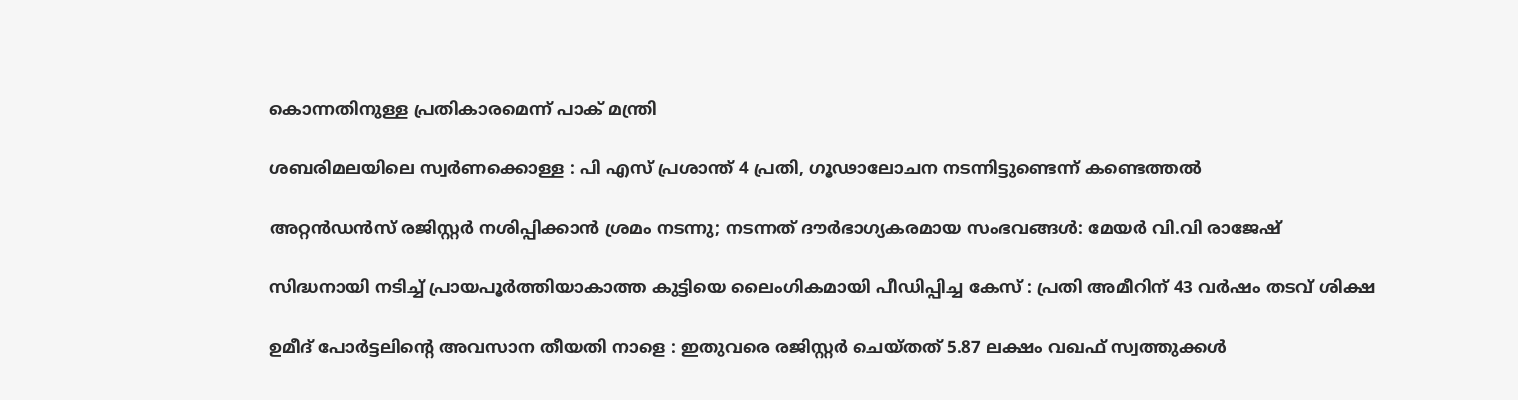കൊന്നതിനുള്ള പ്രതികാരമെന്ന് പാക് മന്ത്രി

ശബരിമലയിലെ സ്വര്‍ണക്കൊള്ള : പി എസ് പ്രശാന്ത് 4 പ്രതി, ഗൂഢാലോചന നടന്നിട്ടുണ്ടെന്ന് കണ്ടെത്തല്‍

അറ്റൻഡൻസ് രജിസ്റ്റർ നശിപ്പിക്കാൻ ശ്രമം നടന്നു; നടന്നത് ദൗർഭാഗ്യകരമായ സംഭവങ്ങൾ: മേയർ വി.വി രാജേഷ്

സിദ്ധനായി നടിച്ച് പ്രായപൂർത്തിയാകാത്ത കുട്ടിയെ ലൈംഗികമായി പീഡിപ്പിച്ച കേസ് : പ്രതി അമീറിന് 43 വർഷം തടവ് ശിക്ഷ

ഉമീദ് പോർട്ടലിന്റെ അവസാന തീയതി നാളെ : ഇതുവരെ രജിസ്റ്റർ ചെയ്തത് 5.87 ലക്ഷം വഖഫ് സ്വത്തുക്കൾ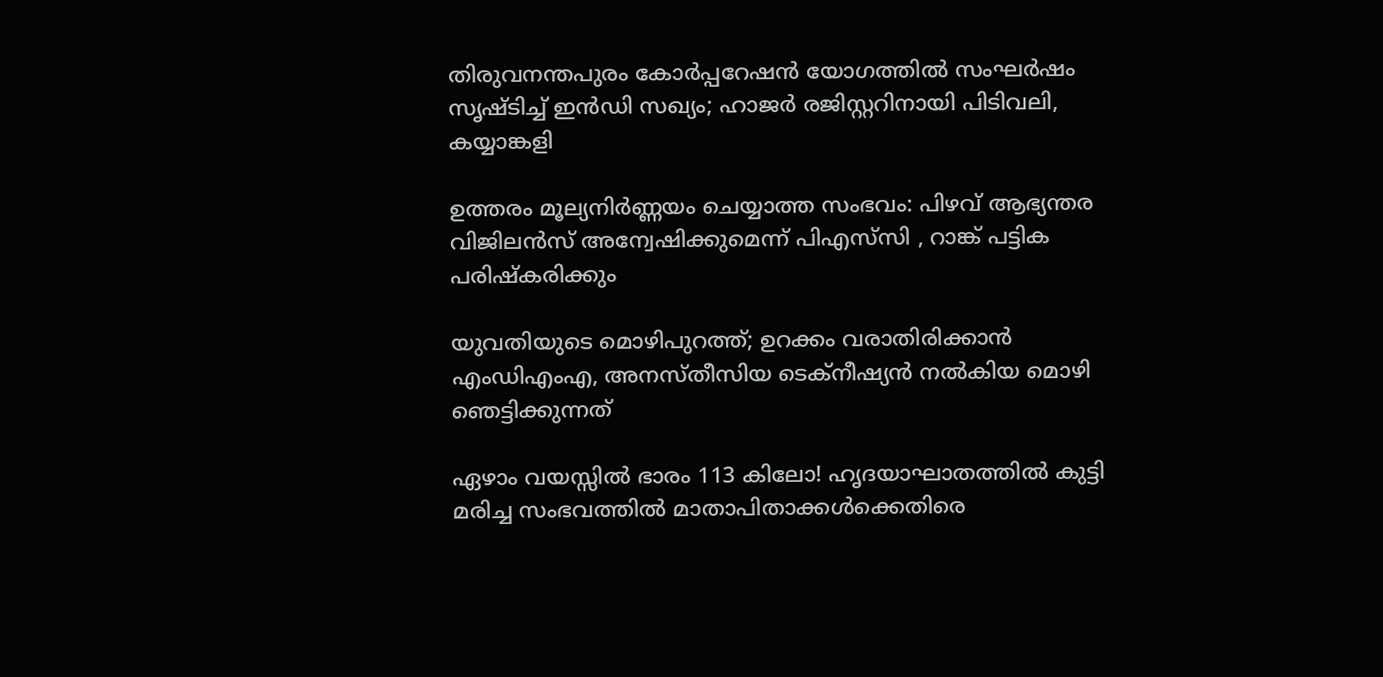തിരുവനന്തപുരം കോർപ്പറേഷൻ യോഗത്തിൽ സംഘർഷം സൃഷ്ടിച്ച് ഇൻഡി സഖ്യം; ഹാജര്‍ രജിസ്റ്ററിനായി പിടിവലി, കയ്യാങ്കളി

ഉത്തരം മൂല്യനിർണ്ണയം ചെയ്യാത്ത സംഭവം: പിഴവ് ആഭ്യന്തര വിജിലൻസ് അന്വേഷിക്കുമെന്ന് പിഎസ്‌സി , റാങ്ക് പട്ടിക പരിഷ്‌കരിക്കും

യുവതിയുടെ മൊഴിപുറത്ത്; ഉറക്കം വരാതിരിക്കാന്‍ എംഡിഎംഎ, അനസ്തീസിയ ടെക്നീഷ്യന്‍ നൽകിയ മൊഴി ഞെട്ടിക്കുന്നത്

ഏഴാം വയസ്സിൽ ഭാരം 113 കിലോ! ഹൃദയാഘാതത്തിൽ കുട്ടി മരിച്ച സംഭവത്തിൽ മാതാപിതാക്കൾക്കെതിരെ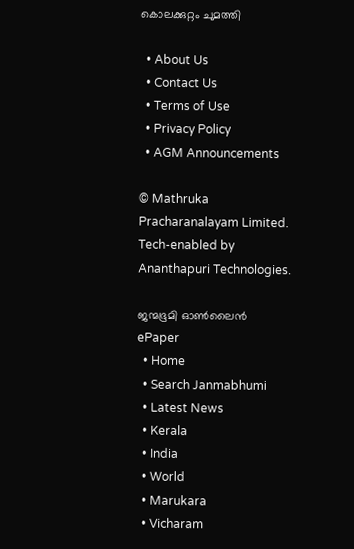കൊലക്കുറ്റം ചുമത്തി

  • About Us
  • Contact Us
  • Terms of Use
  • Privacy Policy
  • AGM Announcements

© Mathruka Pracharanalayam Limited.
Tech-enabled by Ananthapuri Technologies.

ജന്മഭൂമി ഓണ്‍ലൈന്‍
ePaper
  • Home
  • Search Janmabhumi
  • Latest News
  • Kerala
  • India
  • World
  • Marukara
  • Vicharam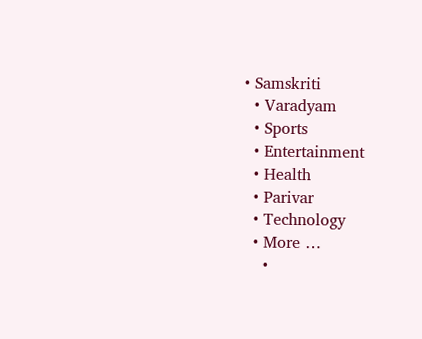• Samskriti
  • Varadyam
  • Sports
  • Entertainment
  • Health
  • Parivar
  • Technology
  • More …
    •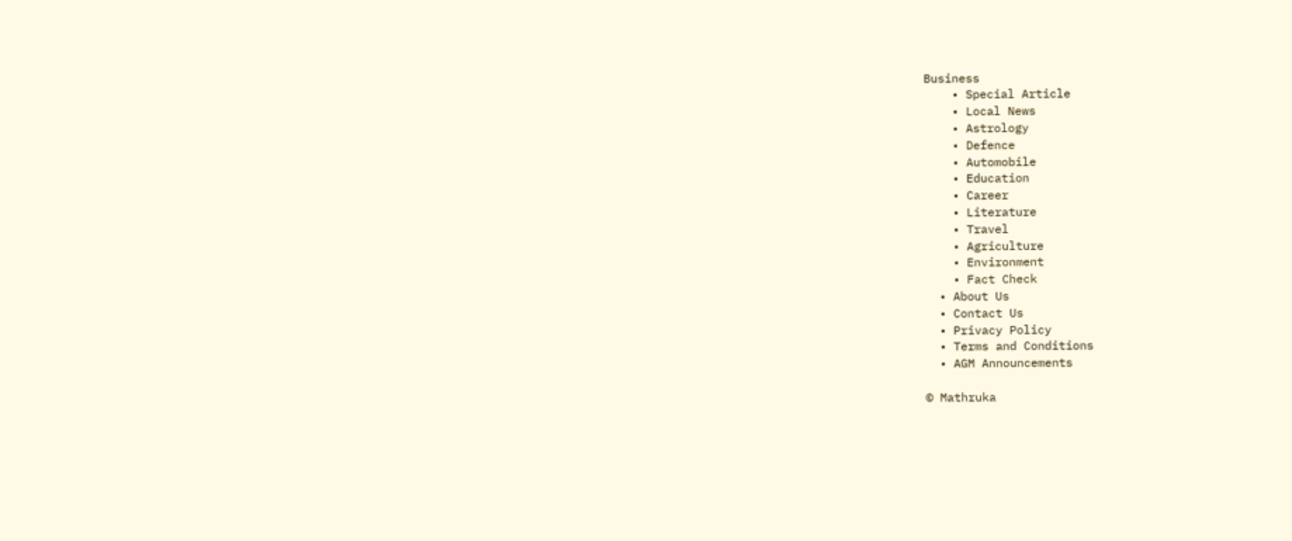Business
    • Special Article
    • Local News
    • Astrology
    • Defence
    • Automobile
    • Education
    • Career
    • Literature
    • Travel
    • Agriculture
    • Environment
    • Fact Check
  • About Us
  • Contact Us
  • Privacy Policy
  • Terms and Conditions
  • AGM Announcements

© Mathruka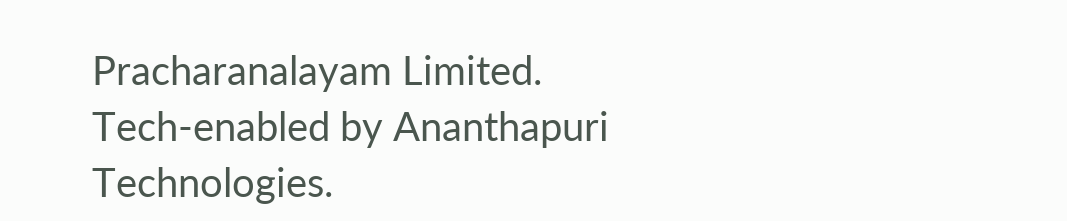Pracharanalayam Limited.
Tech-enabled by Ananthapuri Technologies.